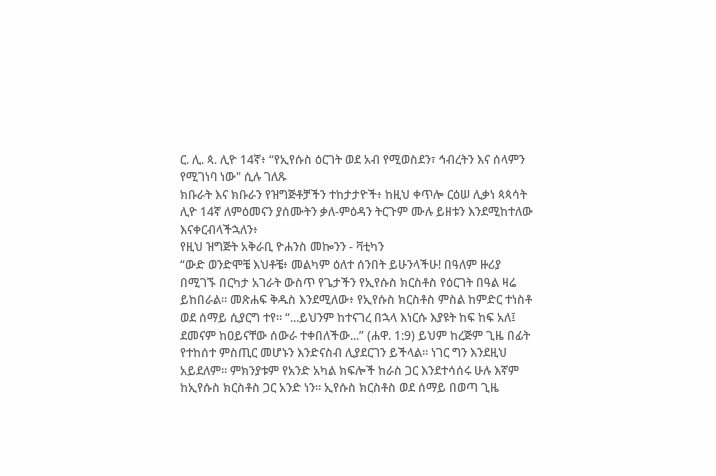ር. ሊ. ጳ. ሊዮ 14ኛ፥ “የኢየሱስ ዕርገት ወደ አብ የሚወስደን፣ ኅብረትን እና ሰላምን የሚገነባ ነው" ሲሉ ገለጹ
ክቡራት እና ክቡራን የዝግጅቶቻችን ተከታታዮች፥ ከዚህ ቀጥሎ ርዕሠ ሊቃነ ጳጳሳት ሊዮ 14ኛ ለምዕመናን ያሰሙትን ቃለ-ምዕዳን ትርጉም ሙሉ ይዘቱን እንደሚከተለው እናቀርብላችኋለን፥
የዚህ ዝግጅት አቅራቢ ዮሐንስ መኰንን - ቫቲካን
“ውድ ወንድሞቼ እህቶቼ፥ መልካም ዕለተ ሰንበት ይሁንላችሁ! በዓለም ዙሪያ በሚገኙ በርካታ አገራት ውስጥ የጌታችን የኢየሱስ ክርስቶስ የዕርገት በዓል ዛሬ ይከበራል። መጽሐፍ ቅዱስ እንደሚለው፥ የኢየሱስ ክርስቶስ ምስል ከምድር ተነስቶ ወደ ሰማይ ሲያርግ ተየ። “...ይህንም ከተናገረ በኋላ እነርሱ እያዩት ከፍ ከፍ አለ፤ ደመናም ከዐይናቸው ሰውራ ተቀበለችው...” (ሐዋ. 1:9) ይህም ከረጅም ጊዜ በፊት የተከሰተ ምስጢር መሆኑን እንድናስብ ሊያደርገን ይችላል። ነገር ግን እንደዚህ አይደለም። ምክንያቱም የአንድ አካል ክፍሎች ከራስ ጋር እንደተሳሰሩ ሁሉ እኛም ከኢየሱስ ክርስቶስ ጋር አንድ ነን። ኢየሱስ ክርስቶስ ወደ ሰማይ በወጣ ጊዜ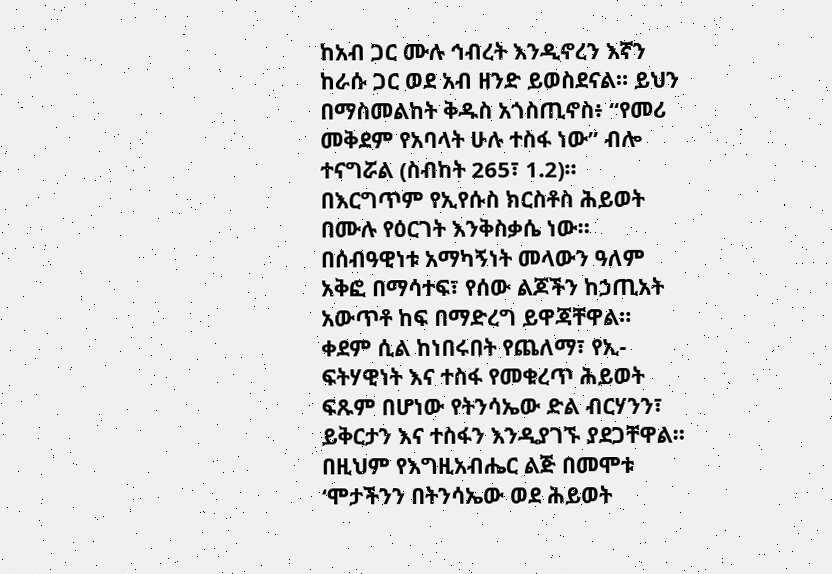ከአብ ጋር ሙሉ ኅብረት እንዲኖረን እኛን ከራሱ ጋር ወደ አብ ዘንድ ይወስደናል። ይህን በማስመልከት ቅዱስ አጎስጢኖስ፥ “የመሪ መቅደም የአባላት ሁሉ ተስፋ ነው” ብሎ ተናግሯል (ስብከት 265፣ 1.2)።
በእርግጥም የኢየሱስ ክርስቶስ ሕይወት በሙሉ የዕርገት እንቅስቃሴ ነው። በሰብዓዊነቱ አማካኝነት መላውን ዓለም አቅፎ በማሳተፍ፣ የሰው ልጆችን ከኃጢአት አውጥቶ ከፍ በማድረግ ይዋጃቸዋል። ቀደም ሲል ከነበሩበት የጨለማ፣ የኢ-ፍትሃዊነት እና ተስፋ የመቁረጥ ሕይወት ፍጹም በሆነው የትንሳኤው ድል ብርሃንን፣ ይቅርታን እና ተስፋን እንዲያገኙ ያደጋቸዋል። በዚህም የእግዚአብሔር ልጅ በመሞቱ ‘ሞታችንን በትንሳኤው ወደ ሕይወት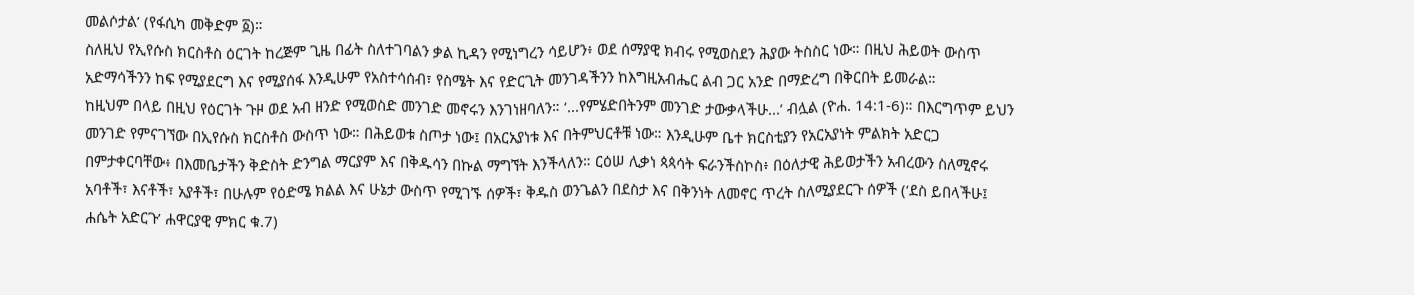መልሶታል’ (የፋሲካ መቅድም ፩)።
ስለዚህ የኢየሱስ ክርስቶስ ዕርገት ከረጅም ጊዜ በፊት ስለተገባልን ቃል ኪዳን የሚነግረን ሳይሆን፥ ወደ ሰማያዊ ክብሩ የሚወስደን ሕያው ትስስር ነው። በዚህ ሕይወት ውስጥ አድማሳችንን ከፍ የሚያደርግ እና የሚያሰፋ እንዲሁም የአስተሳሰብ፣ የስሜት እና የድርጊት መንገዳችንን ከእግዚአብሔር ልብ ጋር አንድ በማድረግ በቅርበት ይመራል።
ከዚህም በላይ በዚህ የዕርገት ጉዞ ወደ አብ ዘንድ የሚወስድ መንገድ መኖሩን እንገነዘባለን። ‘...የምሄድበትንም መንገድ ታውቃላችሁ...’ ብሏል (ዮሐ. 14:1-6)። በእርግጥም ይህን መንገድ የምናገኘው በኢየሱስ ክርስቶስ ውስጥ ነው። በሕይወቱ ስጦታ ነው፤ በአርአያነቱ እና በትምህርቶቹ ነው። እንዲሁም ቤተ ክርስቲያን የአርአያነት ምልክት አድርጋ በምታቀርባቸው፥ በእመቤታችን ቅድስት ድንግል ማርያም እና በቅዱሳን በኩል ማግኘት እንችላለን። ርዕሠ ሊቃነ ጳጳሳት ፍራንችስኮስ፥ በዕለታዊ ሕይወታችን አብረውን ስለሚኖሩ አባቶች፣ እናቶች፣ አያቶች፣ በሁሉም የዕድሜ ክልል እና ሁኔታ ውስጥ የሚገኙ ሰዎች፣ ቅዱስ ወንጌልን በደስታ እና በቅንነት ለመኖር ጥረት ስለሚያደርጉ ሰዎች (‘ደስ ይበላችሁ፤ ሐሴት አድርጉ’ ሐዋርያዊ ምክር ቁ.7)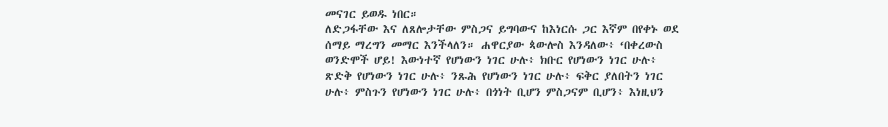መናገር ይወዱ ነበር።
ለድጋፋቸው እና ለጸሎታቸው ምስጋና ይግባውና ከእነርሱ ጋር እኛም በየቀኑ ወደ ሰማይ ማረግን መማር እንችላለን። ሐዋርያው ጳውሎስ እንዳለው፥ ‘በቀረውስ ወንድሞች ሆይ! እውነተኛ የሆነውን ነገር ሁሉ፥ ክቡር የሆነውን ነገር ሁሉ፥ ጽድቅ የሆነውን ነገር ሁሉ፥ ንጹሕ የሆነውን ነገር ሁሉ፥ ፍቅር ያለበትን ነገር ሁሉ፥ ምስጉን የሆነውን ነገር ሁሉ፥ በጎነት ቢሆን ምስጋናም ቢሆን፥ እነዚህን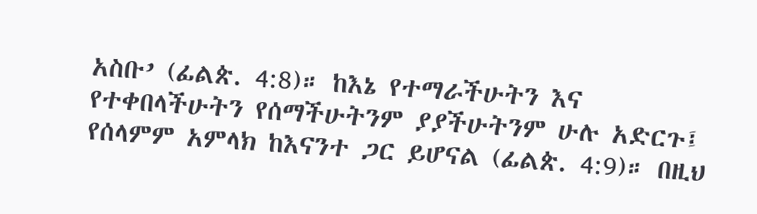አስቡ’ (ፊልጵ. 4:8)። ከእኔ የተማራችሁትን እና የተቀበላችሁትን የሰማችሁትንም ያያችሁትንም ሁሉ አድርጉ፤ የሰላምም አምላክ ከእናንተ ጋር ይሆናል (ፊልጵ. 4:9)። በዚህ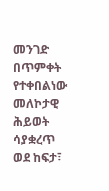መንገድ በጥምቀት የተቀበልነው መለኮታዊ ሕይወት ሳያቋረጥ ወደ ከፍታ፣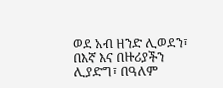ወደ አብ ዘንድ ሊወደን፣ በእኛ እና በዙሪያችን ሊያድግ፣ በዓለም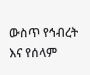ውስጥ የኅብረት እና የሰላም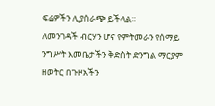ፍሬዎችን ሊያሰራጭ ይችላል።
ለመንገዳች ብርሃን ሆና የምትመራን የሰማይ ንግሥት እመቤታችን ቅድስት ድንግል ማርያም ዘወትር በጉዞአችን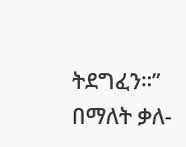ትደግፈን።” በማለት ቃለ-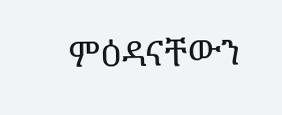ምዕዳናቸውን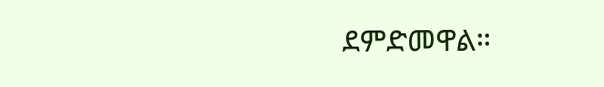ደምድመዋል።